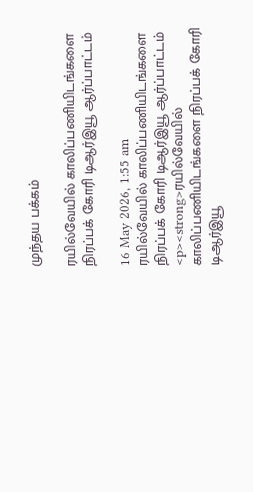முந்தய பக்கம்

ரயில்வேயில் காலிப்பணியிடங்களை நிரப்பக் கோரி டிஆர்இயூ ஆர்ப்பாட்டம்

16 May 2026, 1:55 am
ரயில்வேயில் காலிப்பணியிடங்களை  நிரப்பக் கோரி டிஆர்இயூ ஆர்ப்பாட்டம்
<p><strong>ரயில்வேயில் காலிப்பணியிடங்களை நிரப்பக் கோரி டிஆர்இயூ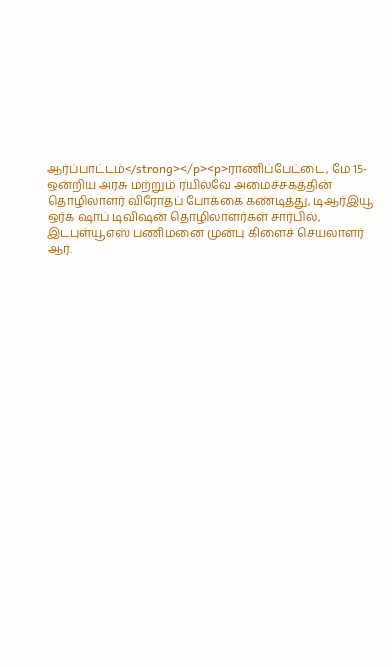ஆர்ப்பாட்டம்</strong></p><p>ராணிப்பேட்டை, மே 15- ஒன்றிய அரசு மற்றும் ரயில்வே அமைச்சகத்தின் தொழிலாளர் விரோதப் போக்கை கண்டித்து, டிஆர்இயூ ஒர்க் ஷாப் டிவிஷன் தொழிலாளர்கள் சார்பில், இடபுள்யூஎஸ் பணிமனை முன்பு கிளைச் செயலாளர் ஆர்.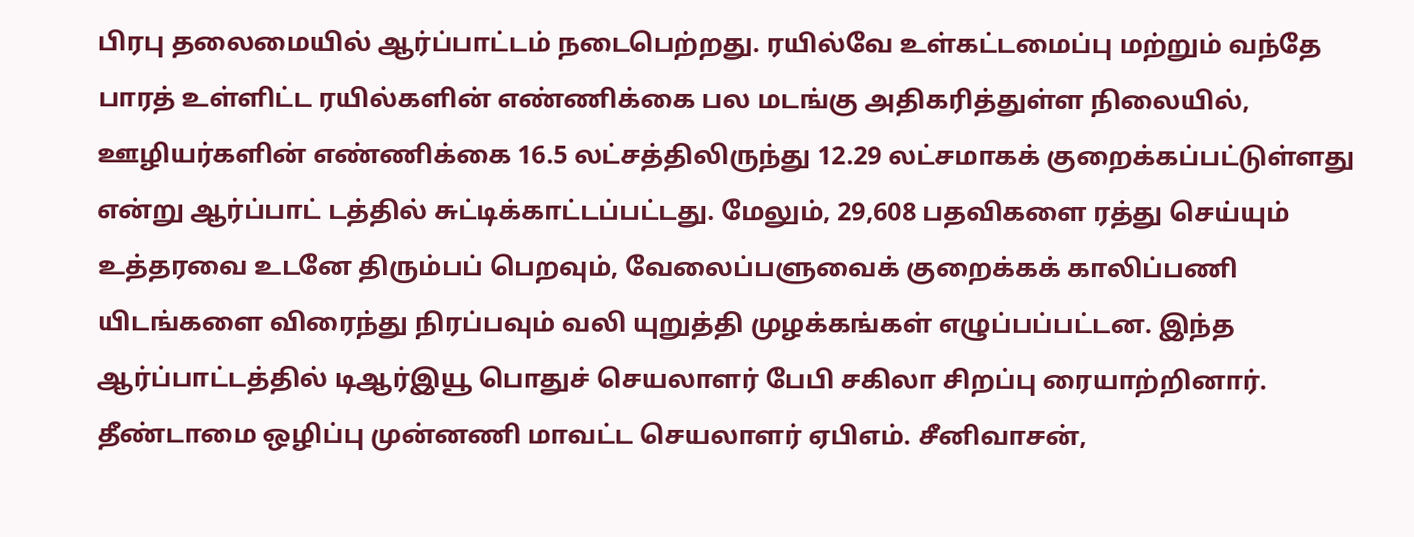பிரபு தலைமையில் ஆர்ப்பாட்டம் நடைபெற்றது. ரயில்வே உள்கட்டமைப்பு மற்றும் வந்தே பாரத் உள்ளிட்ட ரயில்களின் எண்ணிக்கை பல மடங்கு அதிகரித்துள்ள நிலையில், ஊழியர்களின் எண்ணிக்கை 16.5 லட்சத்திலிருந்து 12.29 லட்சமாகக் குறைக்கப்பட்டுள்ளது என்று ஆர்ப்பாட் டத்தில் சுட்டிக்காட்டப்பட்டது. மேலும், 29,608 பதவிகளை ரத்து செய்யும் உத்தரவை உடனே திரும்பப் பெறவும், வேலைப்பளுவைக் குறைக்கக் காலிப்பணி யிடங்களை விரைந்து நிரப்பவும் வலி யுறுத்தி முழக்கங்கள் எழுப்பப்பட்டன. இந்த ஆர்ப்பாட்டத்தில் டிஆர்இயூ பொதுச் செயலாளர் பேபி சகிலா சிறப்பு ரையாற்றினார். தீண்டாமை ஒழிப்பு முன்னணி மாவட்ட செயலாளர் ஏபிஎம். சீனிவாசன்,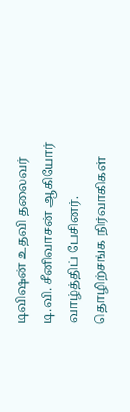டிவிஷன் உதவி தலைவர் டி.வி. சீனிவாசன் ஆகியோர் வாழ்த்திப் பேசினர். தொழிற்சங்க நிர்வாகிகள்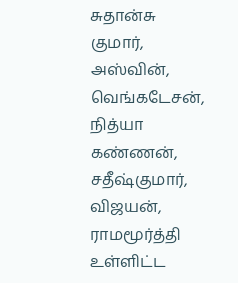சுதான்சு குமார், அஸ்வின், வெங்கடேசன், நித்யா கண்ணன், சதீஷ்குமார், விஜயன், ராமமூர்த்தி உள்ளிட்ட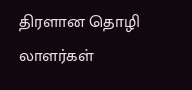திரளான தொழி லாளர்கள்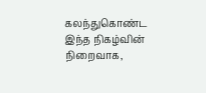கலந்துகொண்ட இந்த நிகழ்வின் நிறைவாக,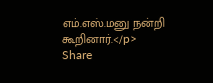எம்.எஸ்.மனு நன்றி கூறினார்.</p>
Share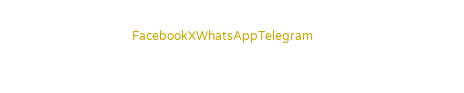FacebookXWhatsAppTelegram